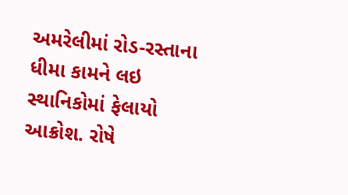અમરેલીમાં રોડ-રસ્તાના ધીમા કામને લઇ સ્થાનિકોમાં ફેલાયો આક્રોશ. રોષે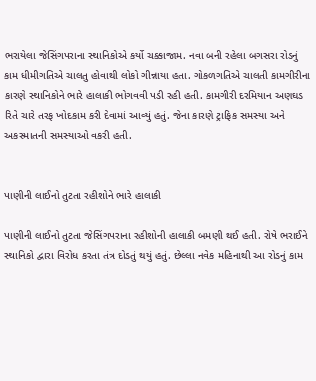ભરાયેલા જેસિંગપરાના સ્થાનિકોએ કર્યો ચક્કાજામ. નવા બની રહેલા બગસરા રોડનું કામ ધીમીગતિએ ચાલતુ હોવાથી લોકો ગીન્નાયા હતા. ગોકળગતિએ ચાલતી કામગીરીના કારણે સ્થાનિકોને ભારે હાલાકી ભોગવવી પડી રહી હતી. કામગીરી દરમિયાન અણઘડ રિતે ચારે તરફ ખોદકામ કરી દેવામાં આવ્યું હતું. જેના કારણે ટ્રાફિક સમસ્યા અને અકસ્માતની સમસ્યાઓ વકરી હતી.


પાણીની લાઈનો તુટતા રહીશોને ભારે હાલાકી

પાણીની લાઈનો તુટતા જેસિંગપરાના રહીશોની હાલાકી બમણી થઈ હતી. રોષે ભરાઈને સ્થાનિકો દ્વારા વિરોધ કરતા તંત્ર દોડતું થયું હતું. છેલ્લા નવેક મહિનાથી આ રોડનું કામ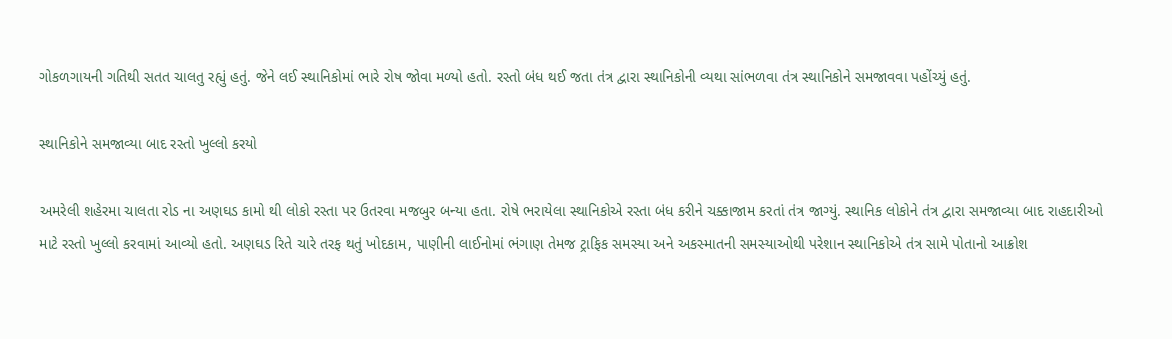ગોકળગાયની ગતિથી સતત ચાલતુ રહ્યું હતું. જેને લઈ સ્થાનિકોમાં ભારે રોષ જોવા મળ્યો હતો. રસ્તો બંધ થઈ જતા તંત્ર દ્વારા સ્થાનિકોની વ્યથા સાંભળવા તંત્ર સ્થાનિકોને સમજાવવા પહોંચ્યું હતું.

સ્થાનિકોને સમજાવ્યા બાદ રસ્તો ખુલ્લો કરયો

અમરેલી શહેરમા ચાલતા રોડ ના અણઘડ કામો થી લોકો રસ્તા પર ઉતરવા મજબુર બન્યા હતા. રોષે ભરાયેલા સ્થાનિકોએ રસ્તા બંધ કરીને ચક્કાજામ કરતાં તંત્ર જાગ્યું. સ્થાનિક લોકોને તંત્ર દ્વારા સમજાવ્યા બાદ રાહદારીઓ માટે રસ્તો ખુલ્લો કરવામાં આવ્યો હતો. અણઘડ રિતે ચારે તરફ થતું ખોદકામ, પાણીની લાઈનોમાં ભંગાણ તેમજ ટ્રાફિક સમસ્યા અને અકસ્માતની સમસ્યાઓથી પરેશાન સ્થાનિકોએ તંત્ર સામે પોતાનો આક્રોશ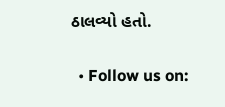ઠાલવ્યો હતો.


  • Follow us on: